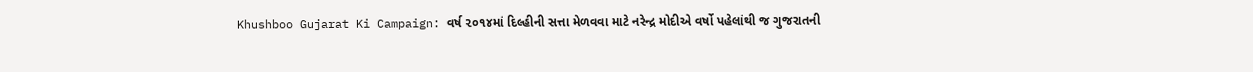Khushboo Gujarat Ki Campaign: વર્ષ ૨૦૧૪માં દિલ્હીની સત્તા મેળવવા માટે નરેન્દ્ર મોદીએ વર્ષો પહેલાંથી જ ગુજરાતની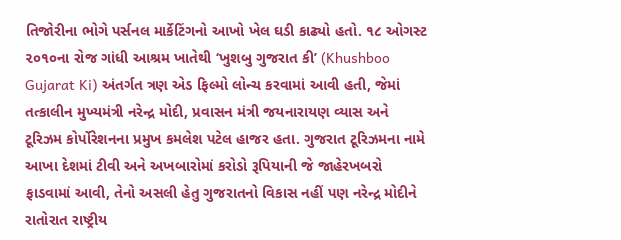તિજોરીના ભોગે પર્સનલ માર્કેટિંગનો આખો ખેલ ઘડી કાઢ્યો હતો. ૧૮ ઓગસ્ટ ૨૦૧૦ના રોજ ગાંધી આશ્રમ ખાતેથી ‘ખુશબુ ગુજરાત કી’ (Khushboo Gujarat Ki) અંતર્ગત ત્રણ એડ ફિલ્મો લોન્ચ કરવામાં આવી હતી, જેમાં તત્કાલીન મુખ્યમંત્રી નરેન્દ્ર મોદી, પ્રવાસન મંત્રી જયનારાયણ વ્યાસ અને ટૂરિઝમ કોર્પોરેશનના પ્રમુખ કમલેશ પટેલ હાજર હતા. ગુજરાત ટૂરિઝમના નામે આખા દેશમાં ટીવી અને અખબારોમાં કરોડો રૂપિયાની જે જાહેરખબરો ફાડવામાં આવી, તેનો અસલી હેતુ ગુજરાતનો વિકાસ નહીં પણ નરેન્દ્ર મોદીને રાતોરાત રાષ્ટ્રીય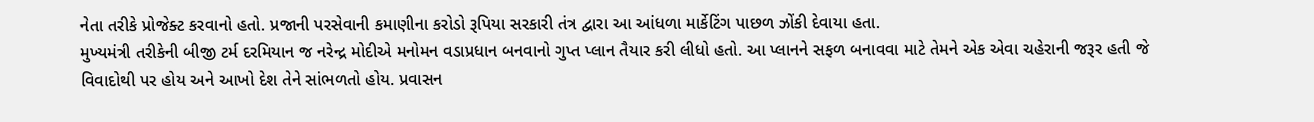નેતા તરીકે પ્રોજેક્ટ કરવાનો હતો. પ્રજાની પરસેવાની કમાણીના કરોડો રૂપિયા સરકારી તંત્ર દ્વારા આ આંધળા માર્કેટિંગ પાછળ ઝોંકી દેવાયા હતા.
મુખ્યમંત્રી તરીકેની બીજી ટર્મ દરમિયાન જ નરેન્દ્ર મોદીએ મનોમન વડાપ્રધાન બનવાનો ગુપ્ત પ્લાન તૈયાર કરી લીધો હતો. આ પ્લાનને સફળ બનાવવા માટે તેમને એક એવા ચહેરાની જરૂર હતી જે વિવાદોથી પર હોય અને આખો દેશ તેને સાંભળતો હોય. પ્રવાસન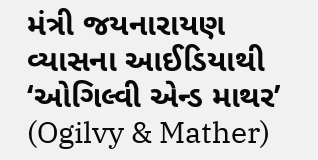મંત્રી જયનારાયણ વ્યાસના આઈડિયાથી ‘ઓગિલ્વી એન્ડ માથર’ (Ogilvy & Mather)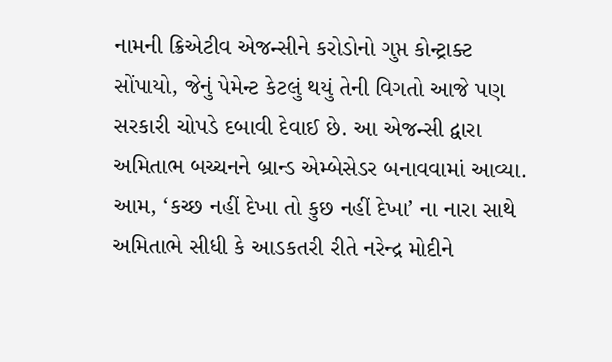નામની ક્રિએટીવ એજન્સીને કરોડોનો ગુપ્ત કોન્ટ્રાક્ટ સોંપાયો, જેનું પેમેન્ટ કેટલું થયું તેની વિગતો આજે પણ સરકારી ચોપડે દબાવી દેવાઈ છે. આ એજન્સી દ્વારા અમિતાભ બચ્ચનને બ્રાન્ડ એમ્બેસેડર બનાવવામાં આવ્યા. આમ, ‘કચ્છ નહીં દેખા તો કુછ નહીં દેખા’ ના નારા સાથે અમિતાભે સીધી કે આડકતરી રીતે નરેન્દ્ર મોદીને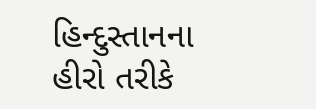હિન્દુસ્તાનના હીરો તરીકે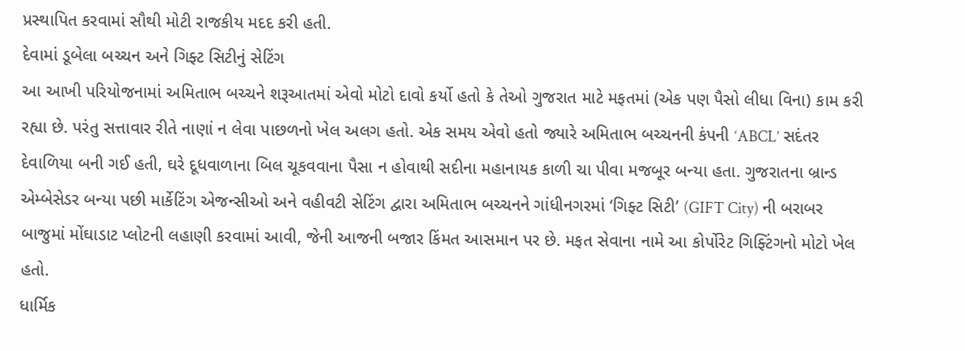પ્રસ્થાપિત કરવામાં સૌથી મોટી રાજકીય મદદ કરી હતી.
દેવામાં ડૂબેલા બચ્ચન અને ગિફ્ટ સિટીનું સેટિંગ
આ આખી પરિયોજનામાં અમિતાભ બચ્ચને શરૂઆતમાં એવો મોટો દાવો કર્યો હતો કે તેઓ ગુજરાત માટે મફતમાં (એક પણ પૈસો લીધા વિના) કામ કરી રહ્યા છે. પરંતુ સત્તાવાર રીતે નાણાં ન લેવા પાછળનો ખેલ અલગ હતો. એક સમય એવો હતો જ્યારે અમિતાભ બચ્ચનની કંપની ‘ABCL’ સદંતર દેવાળિયા બની ગઈ હતી, ઘરે દૂધવાળાના બિલ ચૂકવવાના પૈસા ન હોવાથી સદીના મહાનાયક કાળી ચા પીવા મજબૂર બન્યા હતા. ગુજરાતના બ્રાન્ડ એમ્બેસેડર બન્યા પછી માર્કેટિંગ એજન્સીઓ અને વહીવટી સેટિંગ દ્વારા અમિતાભ બચ્ચનને ગાંધીનગરમાં ‘ગિફ્ટ સિટી’ (GIFT City) ની બરાબર બાજુમાં મોંઘાડાટ પ્લોટની લહાણી કરવામાં આવી, જેની આજની બજાર કિંમત આસમાન પર છે. મફત સેવાના નામે આ કોર્પોરેટ ગિફ્ટિંગનો મોટો ખેલ હતો.
ધાર્મિક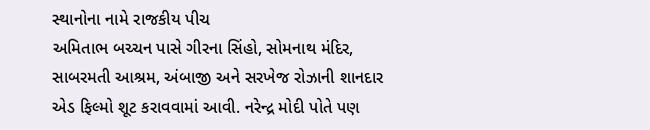સ્થાનોના નામે રાજકીય પીચ
અમિતાભ બચ્ચન પાસે ગીરના સિંહો, સોમનાથ મંદિર, સાબરમતી આશ્રમ, અંબાજી અને સરખેજ રોઝાની શાનદાર એડ ફિલ્મો શૂટ કરાવવામાં આવી. નરેન્દ્ર મોદી પોતે પણ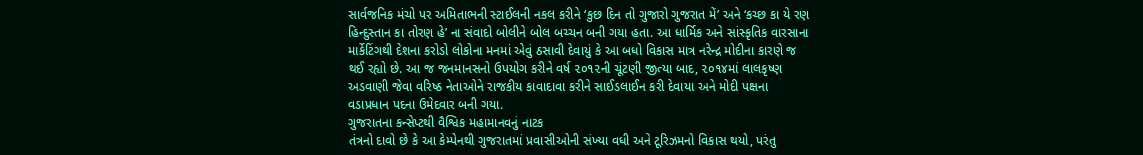સાર્વજનિક મંચો પર અમિતાભની સ્ટાઈલની નકલ કરીને ‘કુછ દિન તો ગુજારો ગુજરાત મેં’ અને ‘કચ્છ કા યે રણ હિન્દુસ્તાન કા તોરણ હે’ ના સંવાદો બોલીને બોલ બચ્ચન બની ગયા હતા. આ ધાર્મિક અને સાંસ્કૃતિક વારસાના માર્કેટિંગથી દેશના કરોડો લોકોના મનમાં એવું ઠસાવી દેવાયું કે આ બધો વિકાસ માત્ર નરેન્દ્ર મોદીના કારણે જ થઈ રહ્યો છે. આ જ જનમાનસનો ઉપયોગ કરીને વર્ષ ૨૦૧૨ની ચૂંટણી જીત્યા બાદ, ૨૦૧૪માં લાલકૃષ્ણ અડવાણી જેવા વરિષ્ઠ નેતાઓને રાજકીય કાવાદાવા કરીને સાઈડલાઈન કરી દેવાયા અને મોદી પક્ષના વડાપ્રધાન પદના ઉમેદવાર બની ગયા.
ગુજરાતના કન્સેપ્ટથી વૈશ્વિક મહામાનવનું નાટક
તંત્રનો દાવો છે કે આ કેમ્પેનથી ગુજરાતમાં પ્રવાસીઓની સંખ્યા વધી અને ટૂરિઝમનો વિકાસ થયો, પરંતુ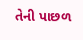તેની પાછળ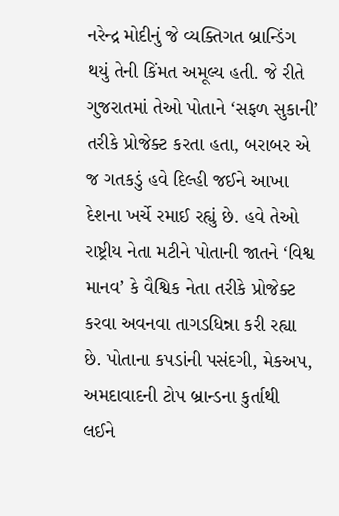નરેન્દ્ર મોદીનું જે વ્યક્તિગત બ્રાન્ડિંગ થયું તેની કિંમત અમૂલ્ય હતી. જે રીતે ગુજરાતમાં તેઓ પોતાને ‘સફળ સુકાની’ તરીકે પ્રોજેક્ટ કરતા હતા, બરાબર એ જ ગતકડું હવે દિલ્હી જઈને આખા દેશના ખર્ચે રમાઈ રહ્યું છે. હવે તેઓ રાષ્ટ્રીય નેતા મટીને પોતાની જાતને ‘વિશ્વ માનવ’ કે વૈશ્વિક નેતા તરીકે પ્રોજેક્ટ કરવા અવનવા તાગડધિન્ના કરી રહ્યા છે. પોતાના કપડાંની પસંદગી, મેકઅપ, અમદાવાદની ટોપ બ્રાન્ડના કુર્તાથી લઈને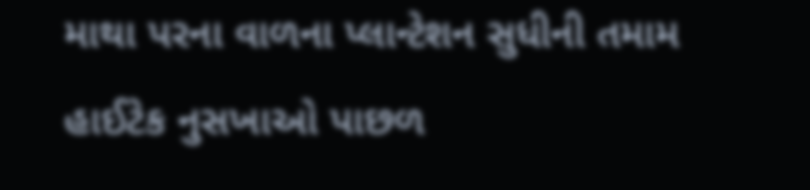માથા પરના વાળના પ્લાન્ટેશન સુધીની તમામ હાઈટેક નુસખાઓ પાછળ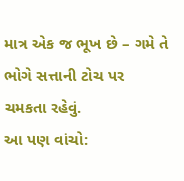માત્ર એક જ ભૂખ છે – ગમે તે ભોગે સત્તાની ટોચ પર ચમકતા રહેવું.
આ પણ વાંચો: